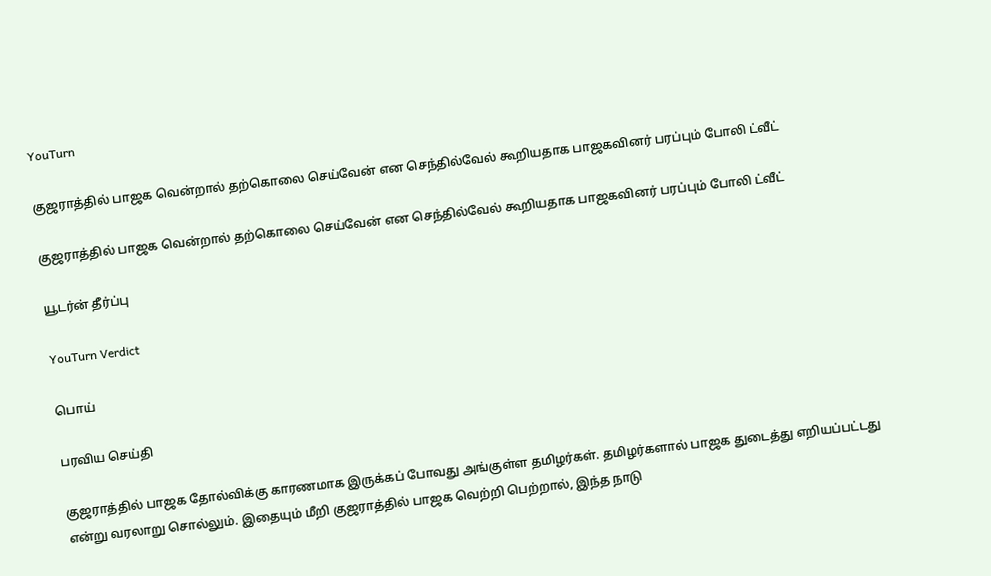YouTurn

குஜராத்தில் பாஜக வென்றால் தற்கொலை செய்வேன் என செந்தில்வேல் கூறியதாக பாஜகவினர் பரப்பும் போலி ட்வீட்

குஜராத்தில் பாஜக வென்றால் தற்கொலை செய்வேன் என செந்தில்வேல் கூறியதாக பாஜகவினர் பரப்பும் போலி ட்வீட்

யூடர்ன் தீர்ப்பு

YouTurn Verdict

பொய்

பரவிய செய்தி

குஜராத்தில் பாஜக தோல்விக்கு காரணமாக இருக்கப் போவது அங்குள்ள தமிழர்கள். தமிழர்களால் பாஜக துடைத்து எறியப்பட்டது என்று வரலாறு சொல்லும். இதையும் மீறி குஜராத்தில் பாஜக வெற்றி பெற்றால், இந்த நாடு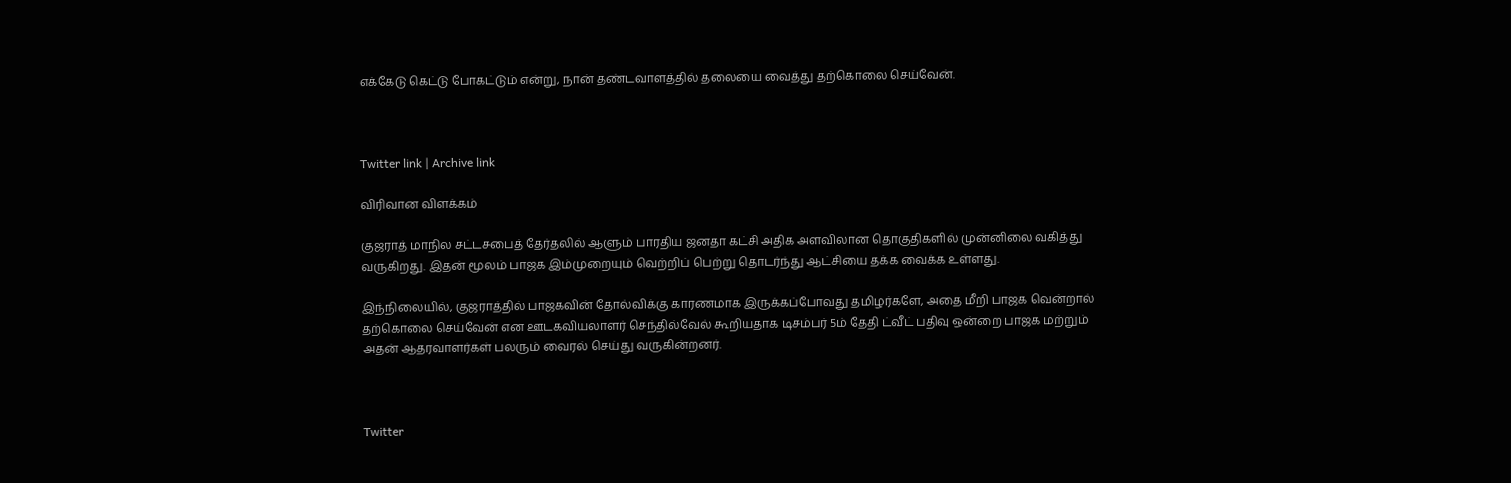எக்கேடு கெட்டு போகட்டும் என்று, நான் தண்டவாளத்தில் தலையை வைத்து தற்கொலை செய்வேன்.



Twitter link | Archive link

விரிவான விளக்கம்

குஜராத் மாநில சட்டசபைத் தேர்தலில் ஆளும் பாரதிய ஜனதா கட்சி அதிக அளவிலான தொகுதிகளில் முன்னிலை வகித்து வருகிறது. இதன் மூலம் பாஜக இம்முறையும் வெற்றிப் பெற்று தொடர்ந்து ஆட்சியை தக்க வைக்க உள்ளது.

இந்நிலையில், குஜராத்தில் பாஜகவின் தோல்விக்கு காரணமாக இருக்கப்போவது தமிழர்களே, அதை மீறி பாஜக வென்றால் தற்கொலை செய்வேன் என ஊடகவியலாளர் செந்தில்வேல் கூறியதாக டிசம்பர் 5ம் தேதி ட்வீட் பதிவு ஒன்றை பாஜக மற்றும் அதன் ஆதரவாளர்கள் பலரும் வைரல் செய்து வருகின்றனர்.



Twitter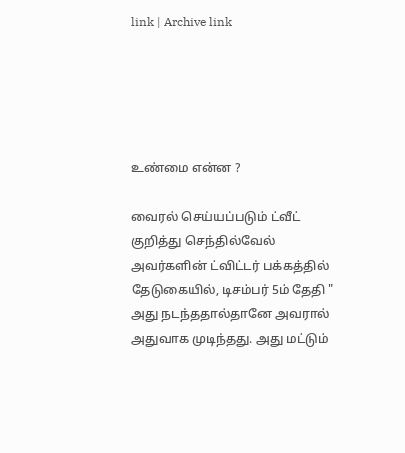link | Archive link





உண்மை என்ன ?

வைரல் செய்யப்படும் ட்வீட் குறித்து செந்தில்வேல் அவர்களின் ட்விட்டர் பக்கத்தில் தேடுகையில், டிசம்பர் 5ம் தேதி " அது நடந்ததால்தானே அவரால் அதுவாக முடிந்தது. அது மட்டும்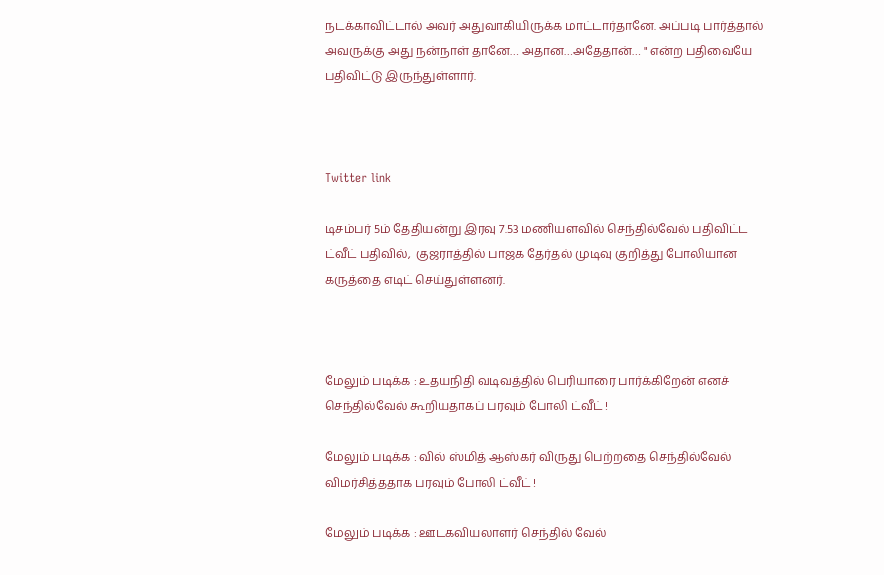நடக்காவிட்டால் அவர் அதுவாகியிருக்க மாட்டார்தானே. அப்படி பார்த்தால் அவருக்கு அது நன்நாள் தானே… அதான…அதேதான்… " என்ற பதிவையே பதிவிட்டு இருந்துள்ளார்.



Twitter link

டிசம்பர் 5ம் தேதியன்று இரவு 7.53 மணியளவில் செந்தில்வேல் பதிவிட்ட ட்வீட் பதிவில்,  குஜராத்தில் பாஜக தேர்தல் முடிவு குறித்து போலியான கருத்தை எடிட் செய்துள்ளனர்.



மேலும் படிக்க : உதயநிதி வடிவத்தில் பெரியாரை பார்க்கிறேன் எனச் செந்தில்வேல் கூறியதாகப் பரவும் போலி ட்வீட் !

மேலும் படிக்க : வில் ஸ்மித் ஆஸ்கர் விருது பெற்றதை செந்தில்வேல் விமர்சித்ததாக பரவும் போலி ட்வீட் !

மேலும் படிக்க : ஊடகவியலாளர் செந்தில் வேல்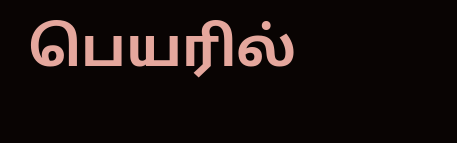பெயரில்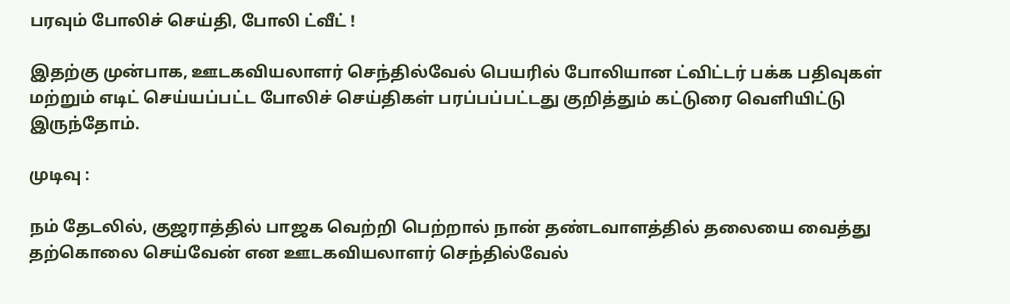பரவும் போலிச் செய்தி, போலி ட்வீட் !

இதற்கு முன்பாக, ஊடகவியலாளர் செந்தில்வேல் பெயரில் போலியான ட்விட்டர் பக்க பதிவுகள் மற்றும் எடிட் செய்யப்பட்ட போலிச் செய்திகள் பரப்பப்பட்டது குறித்தும் கட்டுரை வெளியிட்டு இருந்தோம்.

முடிவு :

நம் தேடலில், குஜராத்தில் பாஜக வெற்றி பெற்றால் நான் தண்டவாளத்தில் தலையை வைத்து தற்கொலை செய்வேன் என ஊடகவியலாளர் செந்தில்வேல்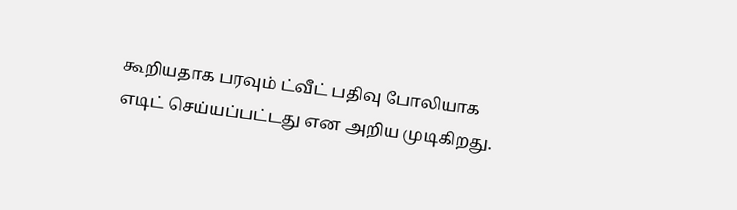கூறியதாக பரவும் ட்வீட் பதிவு போலியாக எடிட் செய்யப்பட்டது என அறிய முடிகிறது.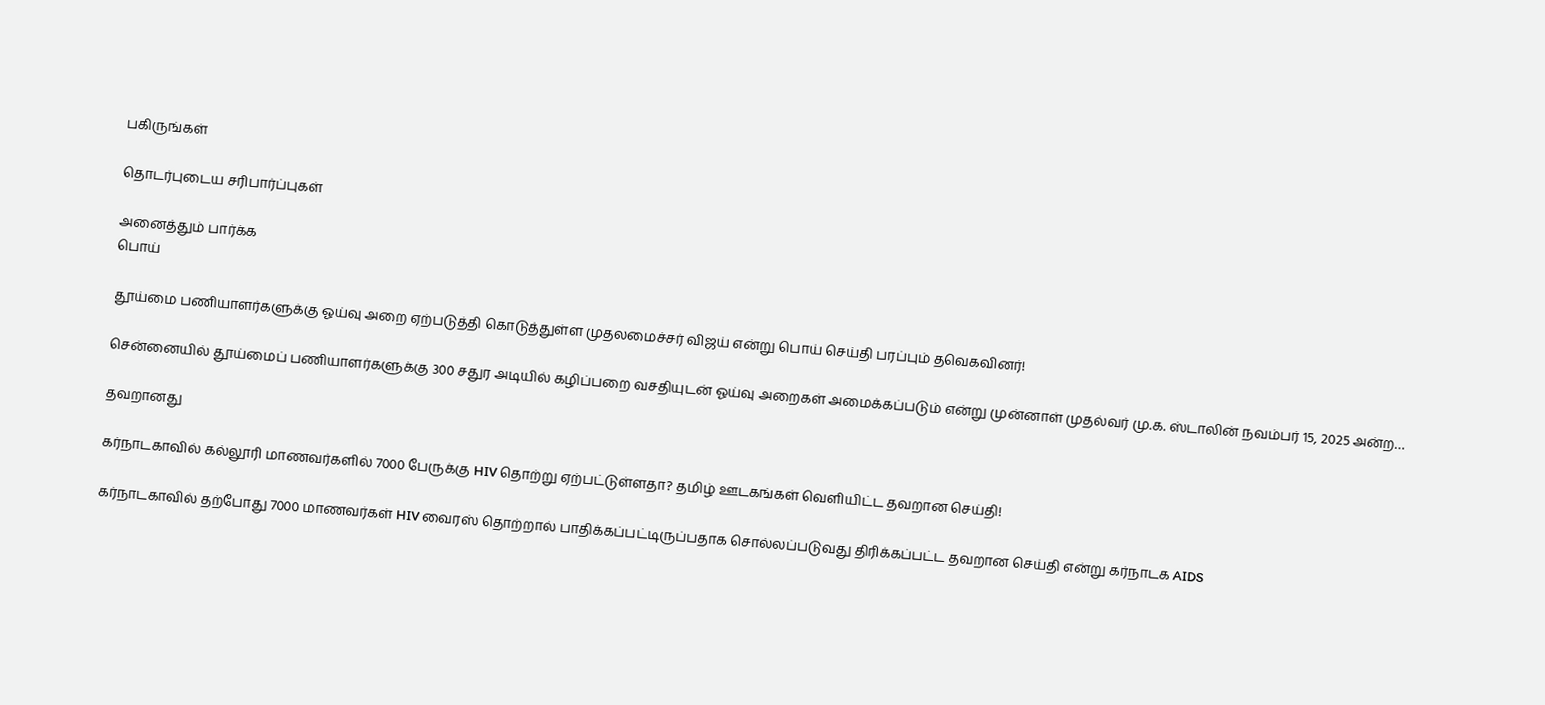பகிருங்கள்

தொடர்புடைய சரிபார்ப்புகள்

அனைத்தும் பார்க்க
பொய்

தூய்மை பணியாளர்களுக்கு ஓய்வு அறை ஏற்படுத்தி கொடுத்துள்ள முதலமைச்சர் விஜய் என்று பொய் செய்தி பரப்பும் தவெகவினர்!

சென்னையில் தூய்மைப் பணியாளர்களுக்கு 300 சதுர அடியில் கழிப்பறை வசதியுடன் ஓய்வு அறைகள் அமைக்கப்படும் என்று முன்னாள் முதல்வர் மு.க. ஸ்டாலின் நவம்பர் 15, 2025 அன்ற…

தவறானது

கர்நாடகாவில் கல்லூரி மாணவர்களில் 7000 பேருக்கு HIV தொற்று ஏற்பட்டுள்ளதா? தமிழ் ஊடகங்கள் வெளியிட்ட தவறான செய்தி!

கர்நாடகாவில் தற்போது 7000 மாணவர்கள் HIV வைரஸ் தொற்றால் பாதிக்கப்பட்டிருப்பதாக சொல்லப்படுவது திரிக்கப்பட்ட தவறான செய்தி என்று கர்நாடக AIDS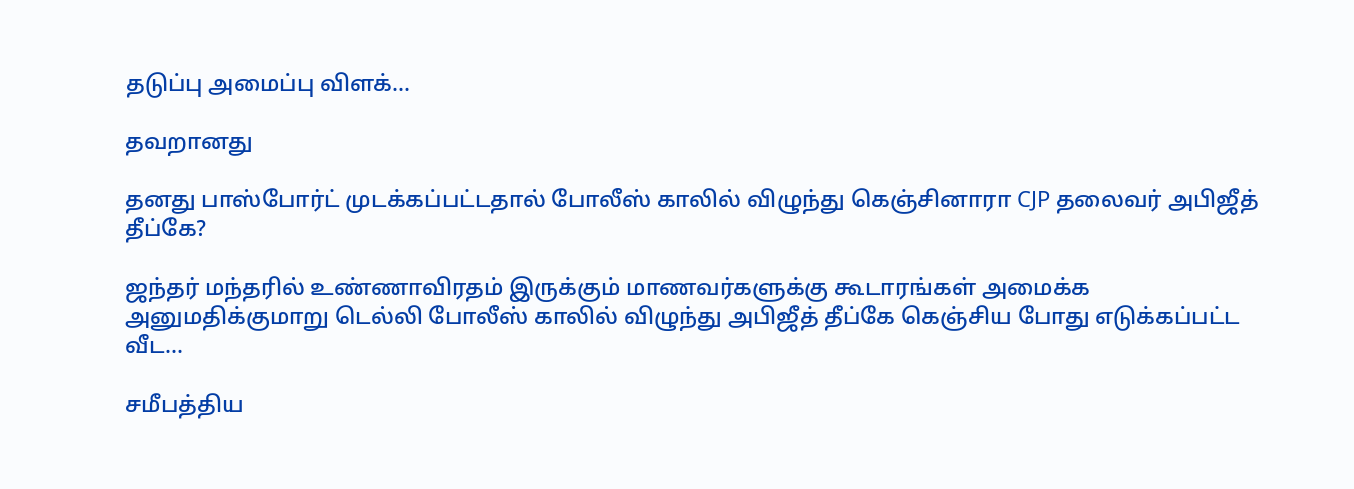தடுப்பு அமைப்பு விளக்…

தவறானது

தனது பாஸ்போர்ட் முடக்கப்பட்டதால் போலீஸ் காலில் விழுந்து கெஞ்சினாரா CJP தலைவர் அபிஜீத் தீப்கே?

ஜந்தர் மந்தரில் உண்ணாவிரதம் இருக்கும் மாணவர்களுக்கு கூடாரங்கள் அமைக்க அனுமதிக்குமாறு டெல்லி போலீஸ் காலில் விழுந்து அபிஜீத் தீப்கே கெஞ்சிய போது எடுக்கப்பட்ட வீட…

சமீபத்திய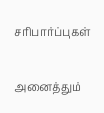சரிபார்ப்புகள்

அனைத்தும்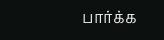பார்க்க